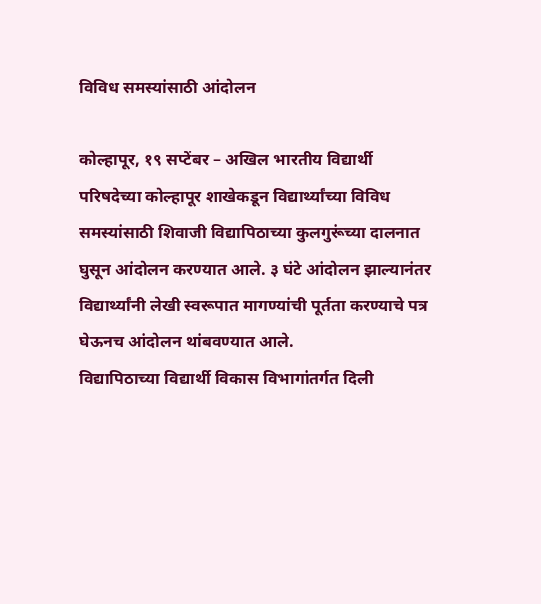विविध समस्यांसाठी आंदोलन

कोल्हापूर, १९ सप्टेंबर – अखिल भारतीय विद्यार्थी परिषदेच्या कोल्हापूर शाखेकडून विद्यार्थ्यांच्या विविध समस्यांसाठी शिवाजी विद्यापिठाच्या कुलगुरूंच्या दालनात घुसून आंदोलन करण्यात आले. ३ घंटे आंदोलन झाल्यानंतर विद्यार्थ्यांनी लेखी स्वरूपात मागण्यांची पूर्तता करण्याचे पत्र घेऊनच आंदोलन थांबवण्यात आले.
विद्यापिठाच्या विद्यार्थी विकास विभागांतर्गत दिली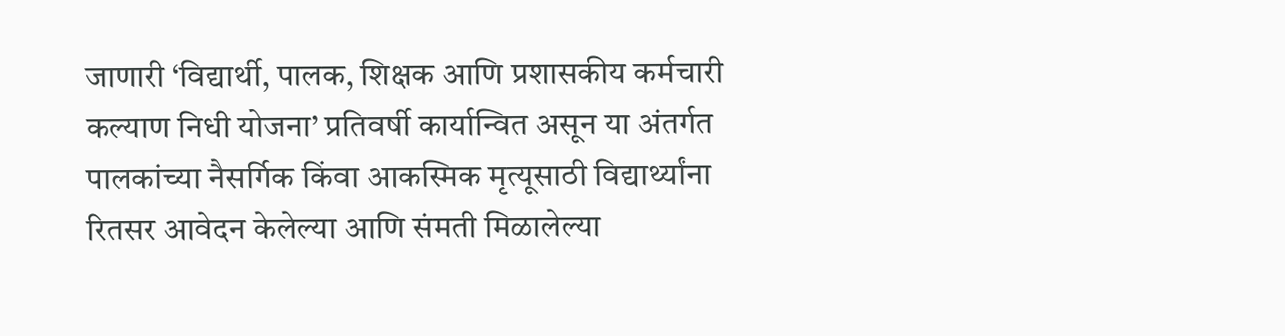जाणारी ‘विद्यार्थी, पालक, शिक्षक आणि प्रशासकीय कर्मचारी कल्याण निधी योजना’ प्रतिवर्षी कार्यान्वित असून या अंतर्गत पालकांच्या नैसर्गिक किंवा आकस्मिक मृत्यूसाठी विद्यार्थ्यांना रितसर आवेदन केलेल्या आणि संमती मिळालेल्या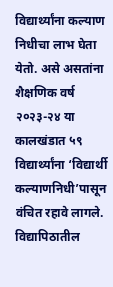विद्यार्थ्यांना कल्याण निधीचा लाभ घेता येतो. असे असतांना शैक्षणिक वर्ष २०२३-२४ या कालखंडात ५९ विद्यार्थ्यांना ‘विद्यार्थी कल्याणनिधी’पासून वंचित रहावे लागले. विद्यापिठातील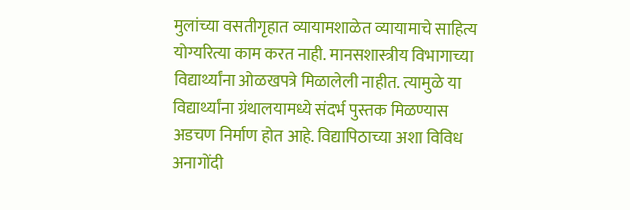मुलांच्या वसतीगृहात व्यायामशाळेत व्यायामाचे साहित्य योग्यरित्या काम करत नाही. मानसशास्त्रीय विभागाच्या विद्यार्थ्यांना ओळखपत्रे मिळालेली नाहीत. त्यामुळे या विद्यार्थ्यांना ग्रंथालयामध्ये संदर्भ पुस्तक मिळण्यास अडचण निर्माण होत आहे. विद्यापिठाच्या अशा विविध अनागोंदी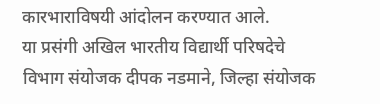कारभाराविषयी आंदोलन करण्यात आले.
या प्रसंगी अखिल भारतीय विद्यार्थी परिषदेचे विभाग संयोजक दीपक नडमाने, जिल्हा संयोजक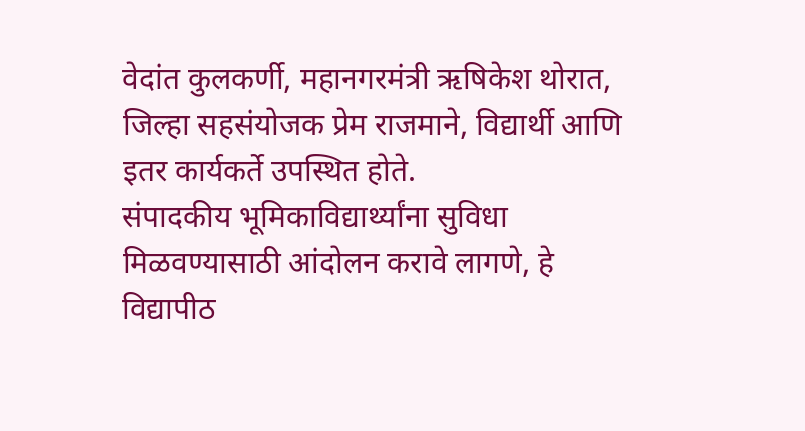वेदांत कुलकर्णी, महानगरमंत्री ऋषिकेश थोरात, जिल्हा सहसंयोजक प्रेम राजमाने, विद्यार्थी आणि इतर कार्यकर्ते उपस्थित होते.
संपादकीय भूमिकाविद्यार्थ्यांना सुविधा मिळवण्यासाठी आंदोलन करावे लागणे, हे विद्यापीठ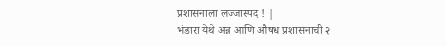प्रशासनाला लज्जास्पद ! |
भंडारा येथे अन्न आणि औषध प्रशासनाची २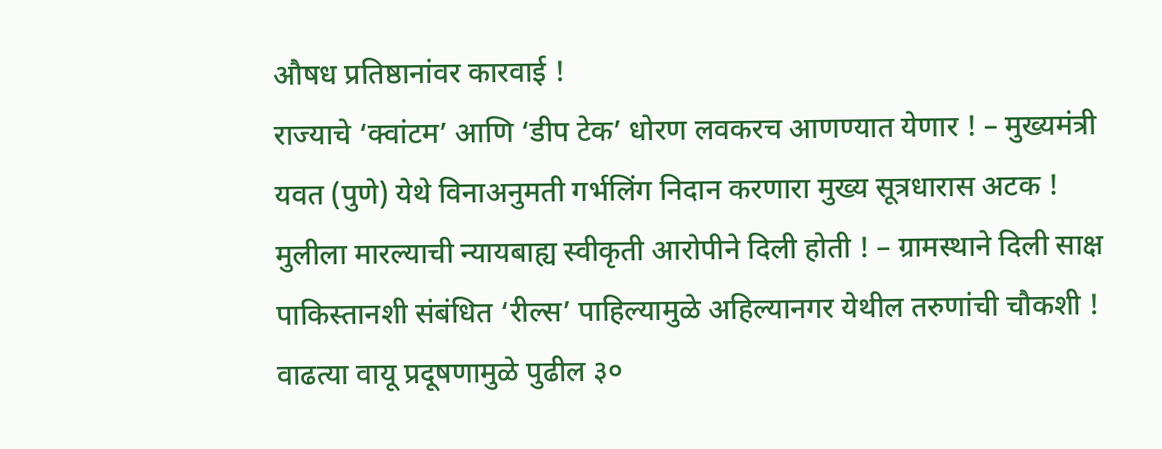औषध प्रतिष्ठानांवर कारवाई !
राज्याचे ‘क्वांटम’ आणि ‘डीप टेक’ धोरण लवकरच आणण्यात येणार ! – मुख्यमंत्री
यवत (पुणे) येथे विनाअनुमती गर्भलिंग निदान करणारा मुख्य सूत्रधारास अटक !
मुलीला मारल्याची न्यायबाह्य स्वीकृती आरोपीने दिली होती ! – ग्रामस्थाने दिली साक्ष
पाकिस्तानशी संबंधित ‘रील्स’ पाहिल्यामुळे अहिल्यानगर येथील तरुणांची चौकशी !
वाढत्या वायू प्रदूषणामुळे पुढील ३०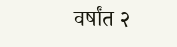वर्षांत २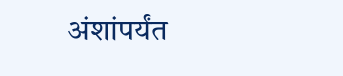अंशांपर्यंत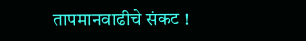तापमानवाढीचे संकट !